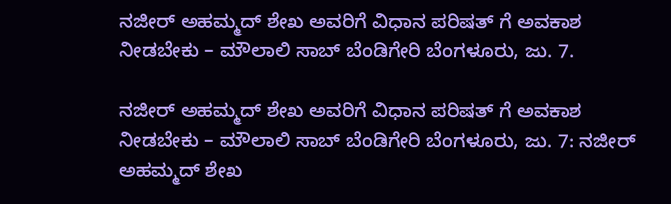ನಜೀರ್ ಅಹಮ್ಮದ್ ಶೇಖ ಅವರಿಗೆ ವಿಧಾನ ಪರಿಷತ್ ಗೆ ಅವಕಾಶ ನೀಡಬೇಕು – ಮೌಲಾಲಿ ಸಾಬ್ ಬೆಂಡಿಗೇರಿ ಬೆಂಗಳೂರು, ಜು. 7.

ನಜೀರ್ ಅಹಮ್ಮದ್ ಶೇಖ ಅವರಿಗೆ ವಿಧಾನ ಪರಿಷತ್ ಗೆ ಅವಕಾಶ ನೀಡಬೇಕು – ಮೌಲಾಲಿ ಸಾಬ್ ಬೆಂಡಿಗೇರಿ ಬೆಂಗಳೂರು, ಜು. 7: ನಜೀರ್ ಅಹಮ್ಮದ್ ಶೇಖ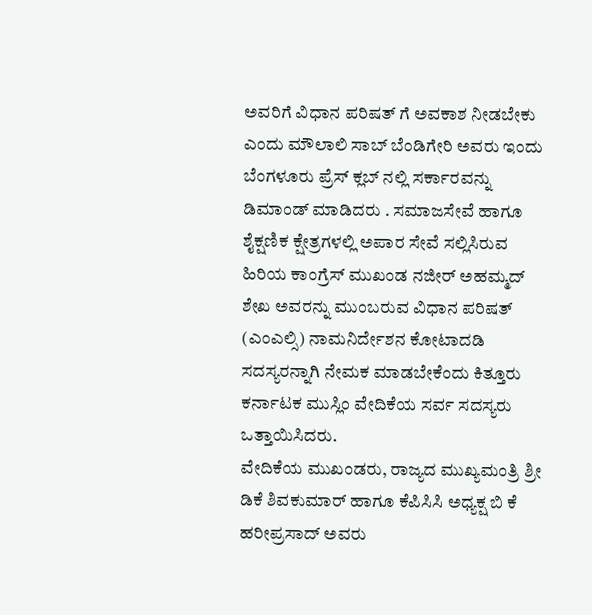ಅವರಿಗೆ ವಿಧಾನ ಪರಿಷತ್ ಗೆ ಅವಕಾಶ ನೀಡಬೇಕು ಎಂದು ಮೌಲಾಲಿ ಸಾಬ್ ಬೆಂಡಿಗೇರಿ ಅವರು ಇಂದು ಬೆಂಗಳೂರು ಪ್ರೆಸ್ ಕ್ಲಬ್ ನಲ್ಲಿ ಸರ್ಕಾರವನ್ನು ಡಿಮಾಂಡ್ ಮಾಡಿದರು . ಸಮಾಜಸೇವೆ ಹಾಗೂ ಶೈಕ್ಷಣಿಕ ಕ್ಷೇತ್ರಗಳಲ್ಲಿ ಅಪಾರ ಸೇವೆ ಸಲ್ಲಿಸಿರುವ ಹಿರಿಯ ಕಾಂಗ್ರೆಸ್ ಮುಖಂಡ ನಜೀರ್ ಅಹಮ್ಮದ್ ಶೇಖ ಅವರನ್ನು ಮುಂಬರುವ ವಿಧಾನ ಪರಿಷತ್ (ಎಂಎಲ್ಸಿ) ನಾಮನಿರ್ದೇಶನ ಕೋಟಾದಡಿ ಸದಸ್ಯರನ್ನಾಗಿ ನೇಮಕ ಮಾಡಬೇಕೆಂದು ಕಿತ್ತೂರು ಕರ್ನಾಟಕ ಮುಸ್ಲಿಂ ವೇದಿಕೆಯ ಸರ್ವ ಸದಸ್ಯರು ಒತ್ತಾಯಿಸಿದರು.
ವೇದಿಕೆಯ ಮುಖಂಡರು, ರಾಜ್ಯದ ಮುಖ್ಯಮಂತ್ರಿ ಶ್ರೀ ಡಿಕೆ ಶಿವಕುಮಾರ್ ಹಾಗೂ ಕೆಪಿಸಿಸಿ ಅಧ್ಯಕ್ಷ ಬಿ ಕೆ ಹರೀಪ್ರಸಾದ್ ಅವರು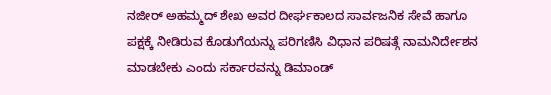ನಜೀರ್ ಅಹಮ್ಮದ್ ಶೇಖ ಅವರ ದೀರ್ಘಕಾಲದ ಸಾರ್ವಜನಿಕ ಸೇವೆ ಹಾಗೂ ಪಕ್ಷಕ್ಕೆ ನೀಡಿರುವ ಕೊಡುಗೆಯನ್ನು ಪರಿಗಣಿಸಿ ವಿಧಾನ ಪರಿಷತ್ಗೆ ನಾಮನಿರ್ದೇಶನ ಮಾಡಬೇಕು ಎಂದು ಸರ್ಕಾರವನ್ನು ಡಿಮಾಂಡ್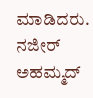ಮಾಡಿದರು.
ನಜೀರ್ ಅಹಮ್ಮದ್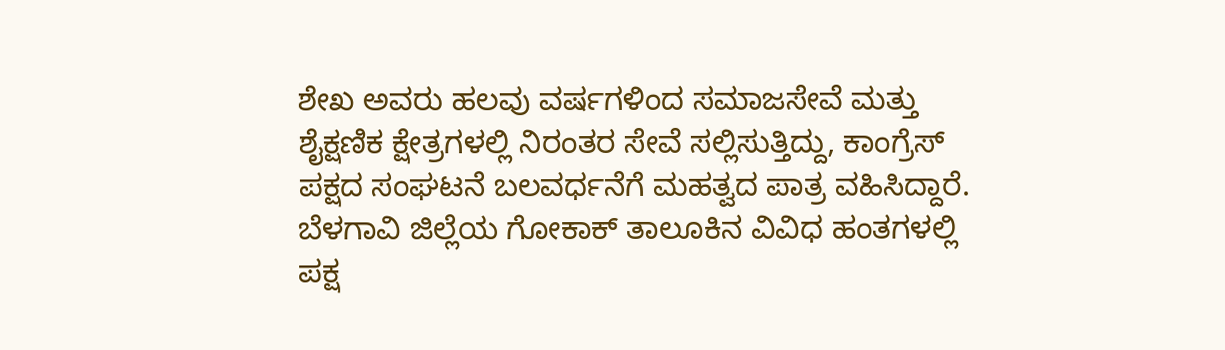ಶೇಖ ಅವರು ಹಲವು ವರ್ಷಗಳಿಂದ ಸಮಾಜಸೇವೆ ಮತ್ತು ಶೈಕ್ಷಣಿಕ ಕ್ಷೇತ್ರಗಳಲ್ಲಿ ನಿರಂತರ ಸೇವೆ ಸಲ್ಲಿಸುತ್ತಿದ್ದು, ಕಾಂಗ್ರೆಸ್ ಪಕ್ಷದ ಸಂಘಟನೆ ಬಲವರ್ಧನೆಗೆ ಮಹತ್ವದ ಪಾತ್ರ ವಹಿಸಿದ್ದಾರೆ. ಬೆಳಗಾವಿ ಜಿಲ್ಲೆಯ ಗೋಕಾಕ್ ತಾಲೂಕಿನ ವಿವಿಧ ಹಂತಗಳಲ್ಲಿ ಪಕ್ಷ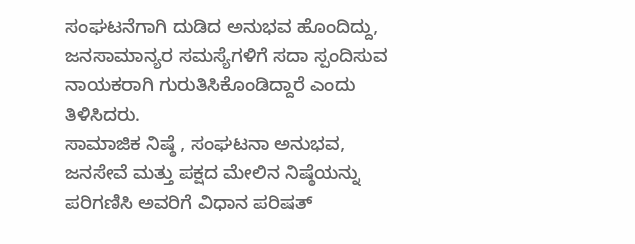ಸಂಘಟನೆಗಾಗಿ ದುಡಿದ ಅನುಭವ ಹೊಂದಿದ್ದು, ಜನಸಾಮಾನ್ಯರ ಸಮಸ್ಯೆಗಳಿಗೆ ಸದಾ ಸ್ಪಂದಿಸುವ ನಾಯಕರಾಗಿ ಗುರುತಿಸಿಕೊಂಡಿದ್ದಾರೆ ಎಂದು ತಿಳಿಸಿದರು.
ಸಾಮಾಜಿಕ ನಿಷ್ಠೆ , ಸಂಘಟನಾ ಅನುಭವ, ಜನಸೇವೆ ಮತ್ತು ಪಕ್ಷದ ಮೇಲಿನ ನಿಷ್ಠೆಯನ್ನು ಪರಿಗಣಿಸಿ ಅವರಿಗೆ ವಿಧಾನ ಪರಿಷತ್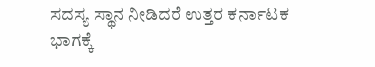ಸದಸ್ಯ ಸ್ಥಾನ ನೀಡಿದರೆ ಉತ್ತರ ಕರ್ನಾಟಕ ಭಾಗಕ್ಕೆ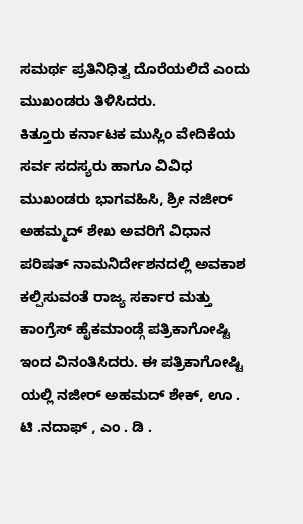ಸಮರ್ಥ ಪ್ರತಿನಿಧಿತ್ವ ದೊರೆಯಲಿದೆ ಎಂದು ಮುಖಂಡರು ತಿಳಿಸಿದರು.
ಕಿತ್ತೂರು ಕರ್ನಾಟಕ ಮುಸ್ಲಿಂ ವೇದಿಕೆಯ ಸರ್ವ ಸದಸ್ಯರು ಹಾಗೂ ವಿವಿಧ ಮುಖಂಡರು ಭಾಗವಹಿಸಿ, ಶ್ರೀ ನಜೀರ್ ಅಹಮ್ಮದ್ ಶೇಖ ಅವರಿಗೆ ವಿಧಾನ ಪರಿಷತ್ ನಾಮನಿರ್ದೇಶನದಲ್ಲಿ ಅವಕಾಶ ಕಲ್ಪಿಸುವಂತೆ ರಾಜ್ಯ ಸರ್ಕಾರ ಮತ್ತು ಕಾಂಗ್ರೆಸ್ ಹೈಕಮಾಂಡ್ಗೆ ಪತ್ರಿಕಾಗೋಷ್ಟಿ ಇಂದ ವಿನಂತಿಸಿದರು. ಈ ಪತ್ರಿಕಾಗೋಷ್ಟಿ ಯಲ್ಲಿ ನಜೀರ್ ಅಹಮದ್ ಶೇಕ್, ಊ . ಟಿ .ನದಾಫ್ , ಎಂ . ಡಿ .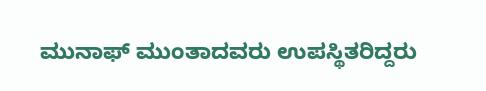ಮುನಾಫ್ ಮುಂತಾದವರು ಉಪಸ್ಥಿತರಿದ್ದರು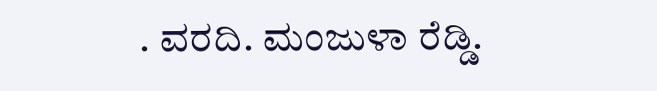. ವರದಿ. ಮಂಜುಳಾ ರೆಡ್ಡಿ.